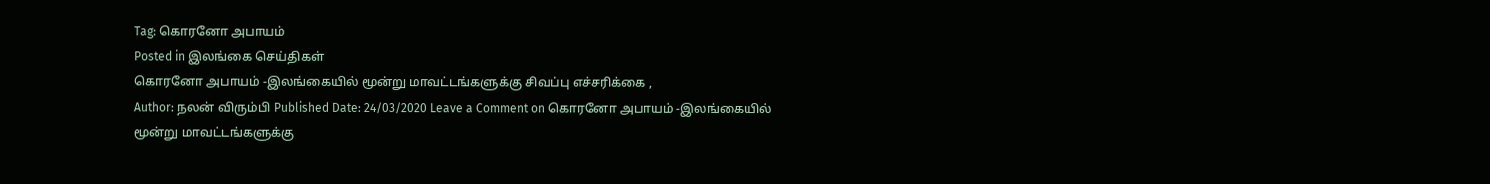Tag: கொரனோ அபாயம்
Posted in இலங்கை செய்திகள்
கொரனோ அபாயம் -இலங்கையில் மூன்று மாவட்டங்களுக்கு சிவப்பு எச்சரிக்கை ,
Author: நலன் விரும்பி Published Date: 24/03/2020 Leave a Comment on கொரனோ அபாயம் -இலங்கையில் மூன்று மாவட்டங்களுக்கு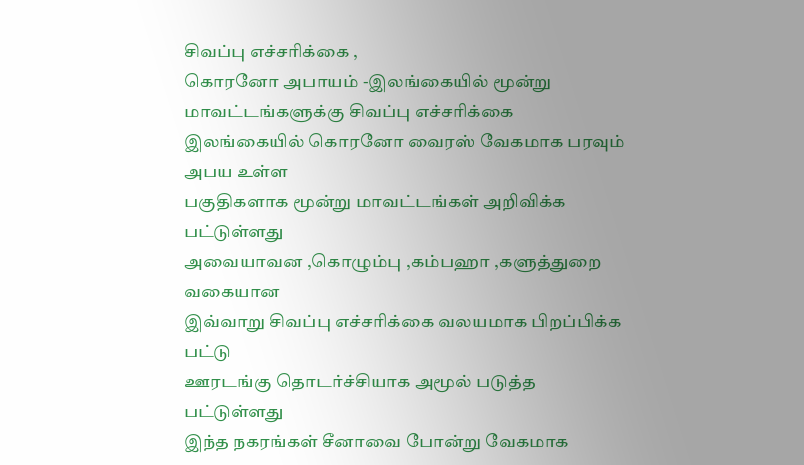சிவப்பு எச்சரிக்கை ,
கொரனோ அபாயம் -இலங்கையில் மூன்று மாவட்டங்களுக்கு சிவப்பு எச்சரிக்கை
இலங்கையில் கொரனோ வைரஸ் வேகமாக பரவும் அபய உள்ள
பகுதிகளாக மூன்று மாவட்டங்கள் அறிவிக்க பட்டுள்ளது
அவையாவன ,கொழும்பு ,கம்பஹா ,களுத்துறை வகையான
இவ்வாறு சிவப்பு எச்சரிக்கை வலயமாக பிறப்பிக்க பட்டு
ஊரடங்கு தொடர்ச்சியாக அமூல் படுத்த பட்டுள்ளது
இந்த நகரங்கள் சீனாவை போன்று வேகமாக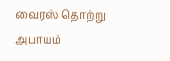வைரஸ் தொற்று
அபாயம்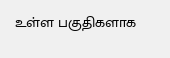உள்ள பகுதிகளாக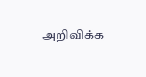அறிவிக்க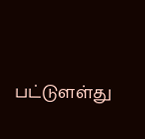பட்டுளள்து